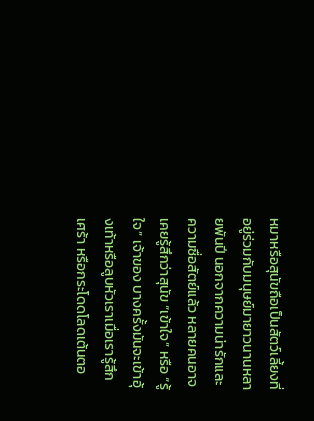หมาหรือสุนัขถือเป็นสัตว์เลี้ยงที่อยู่ร่วมกับมนุษย์มายาวนานหลายพันปี นอกจากความน่ารักและความซื่อสัตย์แล้ว หลายคนอาจเคยรู้สึกว่าสุนัข “เข้าใจ” หรือ “รู้ใจ” เจ้าของ บางครั้งมันจะเข้าอุ้งเท้าหรือลูบหัวเราเมื่อเรารู้สึกเศร้า หรือกระโดดโลดเต้นตอ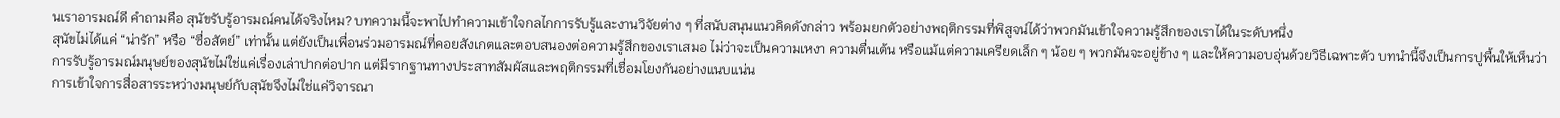นเราอารมณ์ดี คำถามคือ สุนัขรับรู้อารมณ์คนได้จริงไหม? บทความนี้จะพาไปทำความเข้าใจกลไกการรับรู้และงานวิจัยต่าง ๆ ที่สนับสนุนแนวคิดดังกล่าว พร้อมยกตัวอย่างพฤติกรรมที่พิสูจน์ได้ว่าพวกมันเข้าใจความรู้สึกของเราได้ในระดับหนึ่ง
สุนัขไม่ได้แค่ “น่ารัก” หรือ “ซื่อสัตย์” เท่านั้น แต่ยังเป็นเพื่อนร่วมอารมณ์ที่คอยสังเกตและตอบสนองต่อความรู้สึกของเราเสมอ ไม่ว่าจะเป็นความเหงา ความตื่นเต้น หรือแม้แต่ความเครียดเล็ก ๆ น้อย ๆ พวกมันจะอยู่ข้าง ๆ และให้ความอบอุ่นด้วยวิธีเฉพาะตัว บทนำนี้จึงเป็นการปูพื้นให้เห็นว่า การรับรู้อารมณ์มนุษย์ของสุนัขไม่ใช่แค่เรื่องเล่าปากต่อปาก แต่มีรากฐานทางประสาทสัมผัสและพฤติกรรมที่เชื่อมโยงกันอย่างแนบแน่น
การเข้าใจการสื่อสารระหว่างมนุษย์กับสุนัขจึงไม่ใช่แค่วิจารณา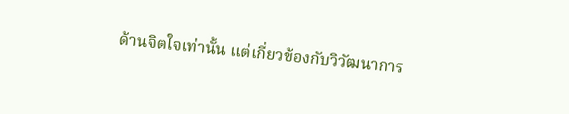ด้านจิตใจเท่านั้น แต่เกี่ยวข้องกับวิวัฒนาการ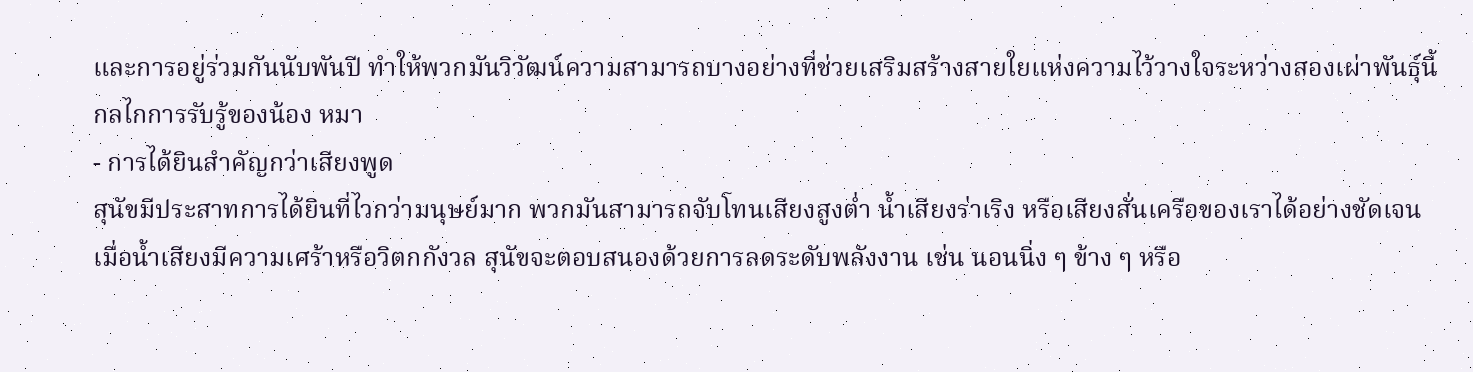และการอยู่ร่วมกันนับพันปี ทำให้พวกมันวิวัฒน์ความสามารถบางอย่างที่ช่วยเสริมสร้างสายใยแห่งความไว้วางใจระหว่างสองเผ่าพันธุ์นี้
กลไกการรับรู้ของน้อง หมา
- การได้ยินสำคัญกว่าเสียงพูด
สุนัขมีประสาทการได้ยินที่ไวกว่ามนุษย์มาก พวกมันสามารถจับโทนเสียงสูงต่ำ น้ำเสียงร่าเริง หรือเสียงสั่นเครือของเราได้อย่างชัดเจน เมื่อน้ำเสียงมีความเศร้าหรือวิตกกังวล สุนัขจะตอบสนองด้วยการลดระดับพลังงาน เช่น นอนนิ่ง ๆ ข้าง ๆ หรือ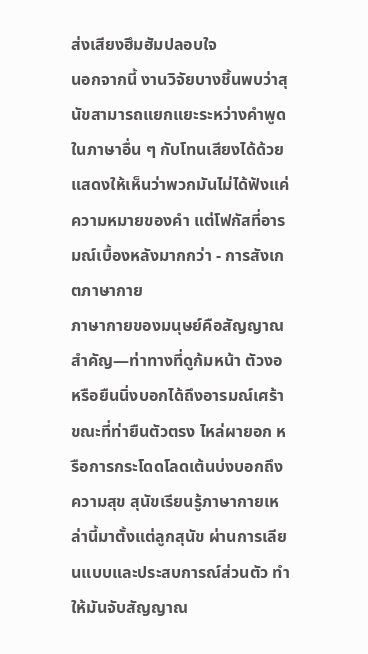ส่งเสียงฮึมฮัมปลอบใจ
นอกจากนี้ งานวิจัยบางชิ้นพบว่าสุนัขสามารถแยกแยะระหว่างคำพูดในภาษาอื่น ๆ กับโทนเสียงได้ด้วย แสดงให้เห็นว่าพวกมันไม่ได้ฟังแค่ความหมายของคำ แต่โฟกัสที่อารมณ์เบื้องหลังมากกว่า - การสังเกตภาษากาย
ภาษากายของมนุษย์คือสัญญาณสำคัญ—ท่าทางที่ดูก้มหน้า ตัวงอ หรือยืนนิ่งบอกได้ถึงอารมณ์เศร้า ขณะที่ท่ายืนตัวตรง ไหล่ผายอก หรือการกระโดดโลดเต้นบ่งบอกถึงความสุข สุนัขเรียนรู้ภาษากายเหล่านี้มาตั้งแต่ลูกสุนัข ผ่านการเลียนแบบและประสบการณ์ส่วนตัว ทำให้มันจับสัญญาณ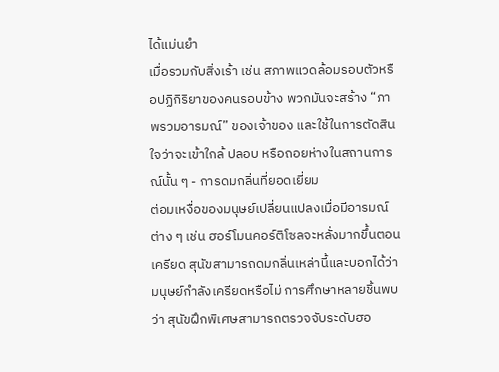ได้แม่นยำ
เมื่อรวมกับสิ่งเร้า เช่น สภาพแวดล้อมรอบตัวหรือปฏิกิริยาของคนรอบข้าง พวกมันจะสร้าง “ภาพรวมอารมณ์” ของเจ้าของ และใช้ในการตัดสินใจว่าจะเข้าใกล้ ปลอบ หรือถอยห่างในสถานการณ์นั้น ๆ - การดมกลิ่นที่ยอดเยี่ยม
ต่อมเหงื่อของมนุษย์เปลี่ยนแปลงเมื่อมีอารมณ์ต่าง ๆ เช่น ฮอร์โมนคอร์ติโซลจะหลั่งมากขึ้นตอนเครียด สุนัขสามารถดมกลิ่นเหล่านี้และบอกได้ว่ามนุษย์กำลังเครียดหรือไม่ การศึกษาหลายชิ้นพบว่า สุนัขฝึกพิเศษสามารถตรวจจับระดับฮอ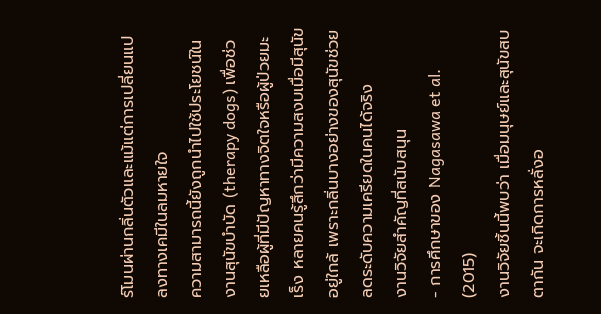ร์โมนผ่านกลิ่นตัวและแม้แต่การเปลี่ยนแปลงทางเคมีในลมหายใจ
ความสามารถนี้ยังถูกนำไปใช้ประโยชน์ในงานสุนัขบำบัด (therapy dogs) เพื่อช่วยเหลือผู้ที่มีปัญหาทางจิตใจหรือผู้ป่วยมะเร็ง หลายคนรู้สึกว่ามีความสงบเมื่อมีสุนัขอยู่ใกล้ เพราะกลิ่นบางอย่างของสุนัขช่วยลดระดับความเครียดในคนได้จริง
งานวิจัยสำคัญที่สนับสนุน
- การศึกษาของ Nagasawa et al. (2015)
งานวิจัยชิ้นนี้พบว่า เมื่อมนุษย์และสุนัขสบตากัน จะเกิดการหลั่งอ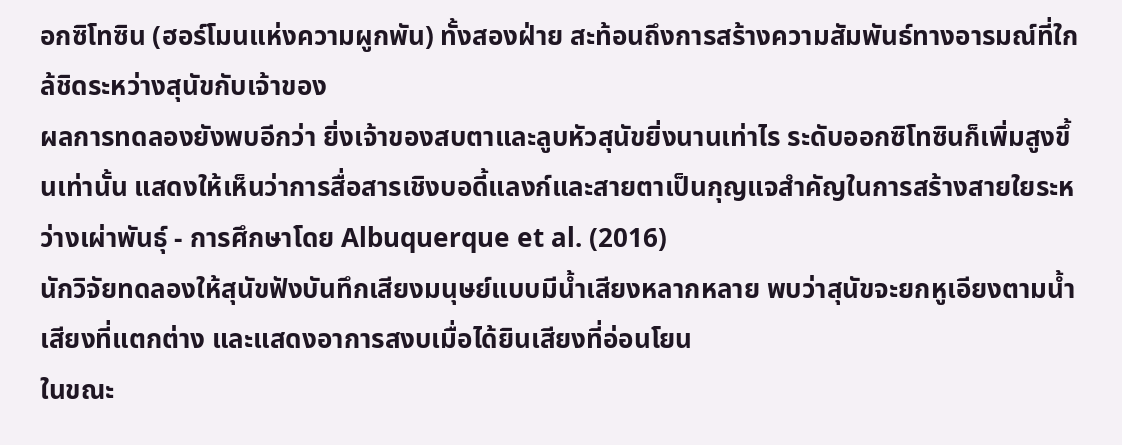อกซิโทซิน (ฮอร์โมนแห่งความผูกพัน) ทั้งสองฝ่าย สะท้อนถึงการสร้างความสัมพันธ์ทางอารมณ์ที่ใกล้ชิดระหว่างสุนัขกับเจ้าของ
ผลการทดลองยังพบอีกว่า ยิ่งเจ้าของสบตาและลูบหัวสุนัขยิ่งนานเท่าไร ระดับออกซิโทซินก็เพิ่มสูงขึ้นเท่านั้น แสดงให้เห็นว่าการสื่อสารเชิงบอดี้แลงก์และสายตาเป็นกุญแจสำคัญในการสร้างสายใยระหว่างเผ่าพันธุ์ - การศึกษาโดย Albuquerque et al. (2016)
นักวิจัยทดลองให้สุนัขฟังบันทึกเสียงมนุษย์แบบมีน้ำเสียงหลากหลาย พบว่าสุนัขจะยกหูเอียงตามน้ำเสียงที่แตกต่าง และแสดงอาการสงบเมื่อได้ยินเสียงที่อ่อนโยน
ในขณะ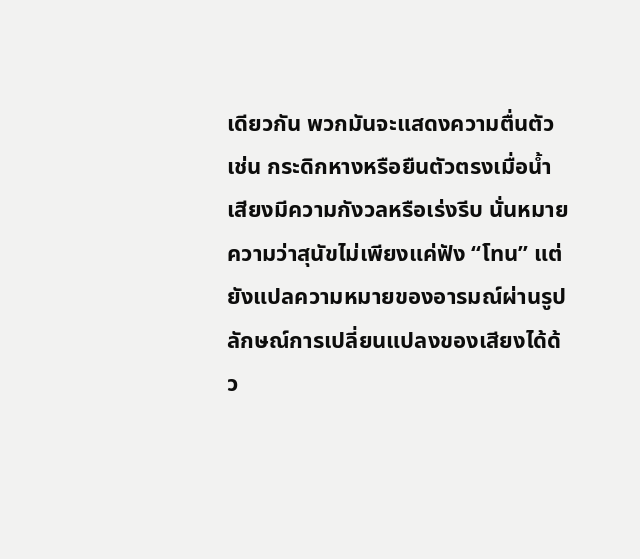เดียวกัน พวกมันจะแสดงความตื่นตัว เช่น กระดิกหางหรือยืนตัวตรงเมื่อน้ำเสียงมีความกังวลหรือเร่งรีบ นั่นหมายความว่าสุนัขไม่เพียงแค่ฟัง “โทน” แต่ยังแปลความหมายของอารมณ์ผ่านรูปลักษณ์การเปลี่ยนแปลงของเสียงได้ด้ว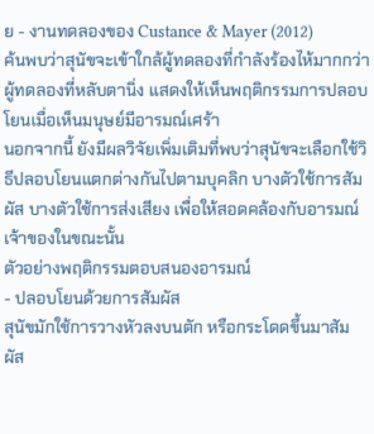ย - งานทดลองของ Custance & Mayer (2012)
ค้นพบว่าสุนัขจะเข้าใกล้ผู้ทดลองที่กำลังร้องไห้มากกว่าผู้ทดลองที่หลับตานิ่ง แสดงให้เห็นพฤติกรรมการปลอบโยนเมื่อเห็นมนุษย์มีอารมณ์เศร้า
นอกจากนี้ ยังมีผลวิจัยเพิ่มเติมที่พบว่าสุนัขจะเลือกใช้วิธีปลอบโยนแตกต่างกันไปตามบุคลิก บางตัวใช้การสัมผัส บางตัวใช้การส่งเสียง เพื่อให้สอดคล้องกับอารมณ์เจ้าของในขณะนั้น
ตัวอย่างพฤติกรรมตอบสนองอารมณ์
- ปลอบโยนด้วยการสัมผัส
สุนัขมักใช้การวางหัวลงบนตัก หรือกระโดดขึ้นมาสัมผัส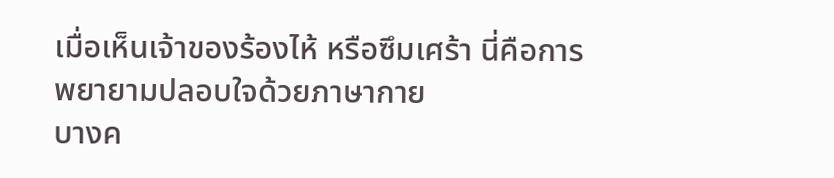เมื่อเห็นเจ้าของร้องไห้ หรือซึมเศร้า นี่คือการพยายามปลอบใจด้วยภาษากาย
บางค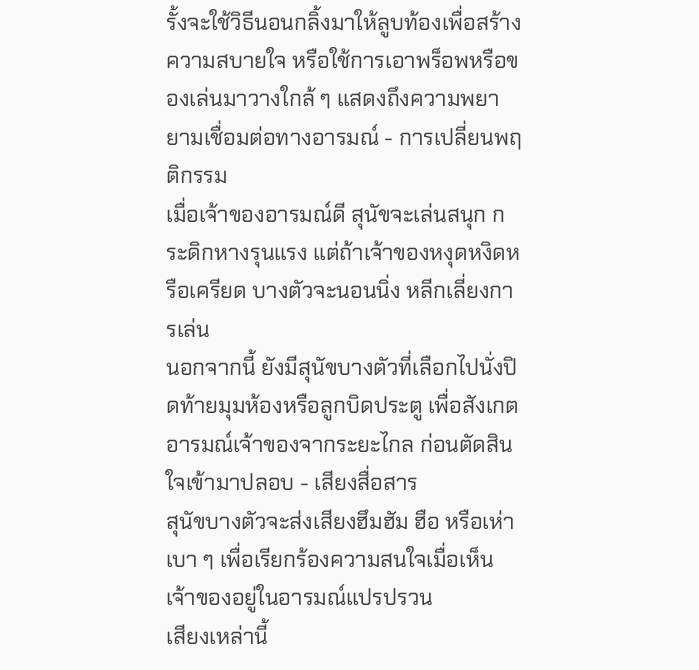รั้งจะใช้วิธีนอนกลิ้งมาให้ลูบท้องเพื่อสร้างความสบายใจ หรือใช้การเอาพร็อพหรือของเล่นมาวางใกล้ ๆ แสดงถึงความพยายามเชื่อมต่อทางอารมณ์ - การเปลี่ยนพฤติกรรม
เมื่อเจ้าของอารมณ์ดี สุนัขจะเล่นสนุก กระดิกหางรุนแรง แต่ถ้าเจ้าของหงุดหงิดหรือเครียด บางตัวจะนอนนิ่ง หลีกเลี่ยงการเล่น
นอกจากนี้ ยังมีสุนัขบางตัวที่เลือกไปนั่งปิดท้ายมุมห้องหรือลูกบิดประตู เพื่อสังเกตอารมณ์เจ้าของจากระยะไกล ก่อนตัดสินใจเข้ามาปลอบ - เสียงสื่อสาร
สุนัขบางตัวจะส่งเสียงฮึมฮัม ฮือ หรือเห่าเบา ๆ เพื่อเรียกร้องความสนใจเมื่อเห็นเจ้าของอยู่ในอารมณ์แปรปรวน
เสียงเหล่านี้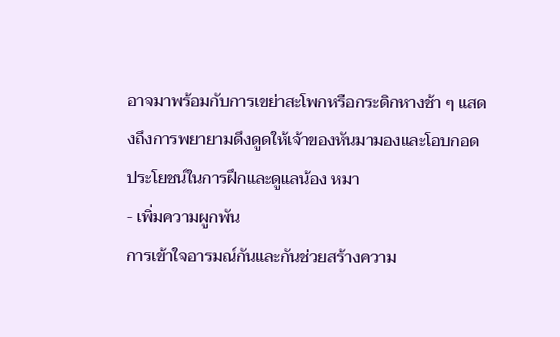อาจมาพร้อมกับการเขย่าสะโพกหรือกระดิกหางช้า ๆ แสดงถึงการพยายามดึงดูดให้เจ้าของหันมามองและโอบกอด
ประโยชน์ในการฝึกและดูแลน้อง หมา
- เพิ่มความผูกพัน
การเข้าใจอารมณ์กันและกันช่วยสร้างความ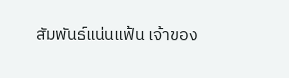สัมพันธ์แน่นแฟ้น เจ้าของ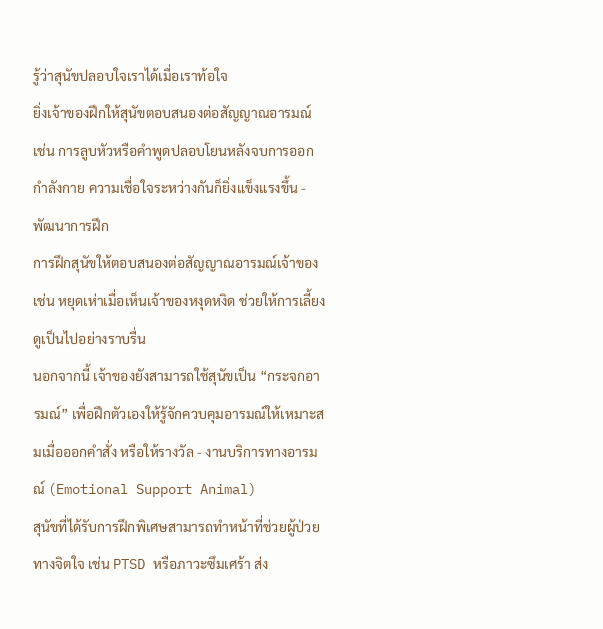รู้ว่าสุนัขปลอบใจเราได้เมื่อเราท้อใจ
ยิ่งเจ้าของฝึกให้สุนัขตอบสนองต่อสัญญาณอารมณ์ เช่น การลูบหัวหรือคำพูดปลอบโยนหลังจบการออกกำลังกาย ความเชื่อใจระหว่างกันก็ยิ่งแข็งแรงขึ้น - พัฒนาการฝึก
การฝึกสุนัขให้ตอบสนองต่อสัญญาณอารมณ์เจ้าของ เช่น หยุดเห่าเมื่อเห็นเจ้าของหงุดหงิด ช่วยให้การเลี้ยงดูเป็นไปอย่างราบรื่น
นอกจากนี้ เจ้าของยังสามารถใช้สุนัขเป็น “กระจกอารมณ์” เพื่อฝึกตัวเองให้รู้จักควบคุมอารมณ์ให้เหมาะสมเมื่อออกคำสั่ง หรือให้รางวัล - งานบริการทางอารมณ์ (Emotional Support Animal)
สุนัขที่ได้รับการฝึกพิเศษสามารถทำหน้าที่ช่วยผู้ป่วยทางจิตใจ เช่น PTSD หรือภาวะซึมเศร้า ส่ง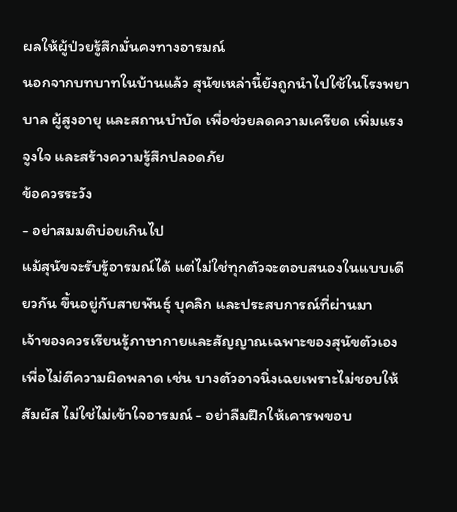ผลให้ผู้ป่วยรู้สึกมั่นคงทางอารมณ์
นอกจากบทบาทในบ้านแล้ว สุนัขเหล่านี้ยังถูกนำไปใช้ในโรงพยาบาล ผู้สูงอายุ และสถานบำบัด เพื่อช่วยลดความเครียด เพิ่มแรงจูงใจ และสร้างความรู้สึกปลอดภัย
ข้อควรระวัง
- อย่าสมมติบ่อยเกินไป
แม้สุนัขจะรับรู้อารมณ์ได้ แต่ไม่ใช่ทุกตัวจะตอบสนองในแบบเดียวกัน ขึ้นอยู่กับสายพันธุ์ บุคลิก และประสบการณ์ที่ผ่านมา
เจ้าของควรเรียนรู้ภาษากายและสัญญาณเฉพาะของสุนัขตัวเอง เพื่อไม่ตีความผิดพลาด เช่น บางตัวอาจนิ่งเฉยเพราะไม่ชอบให้สัมผัส ไม่ใช่ไม่เข้าใจอารมณ์ - อย่าลืมฝึกให้เคารพขอบ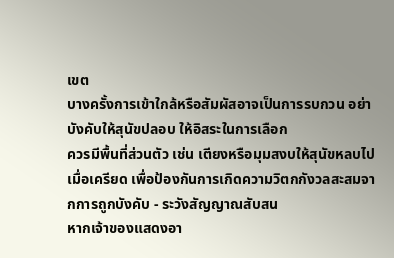เขต
บางครั้งการเข้าใกล้หรือสัมผัสอาจเป็นการรบกวน อย่าบังคับให้สุนัขปลอบ ให้อิสระในการเลือก
ควรมีพื้นที่ส่วนตัว เช่น เตียงหรือมุมสงบให้สุนัขหลบไปเมื่อเครียด เพื่อป้องกันการเกิดความวิตกกังวลสะสมจากการถูกบังคับ - ระวังสัญญาณสับสน
หากเจ้าของแสดงอา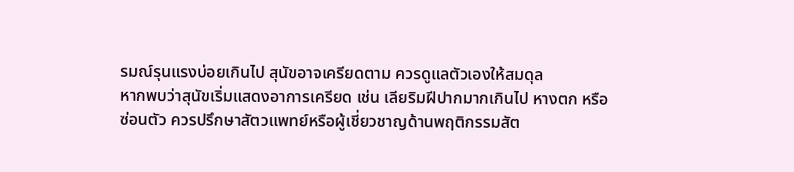รมณ์รุนแรงบ่อยเกินไป สุนัขอาจเครียดตาม ควรดูแลตัวเองให้สมดุล
หากพบว่าสุนัขเริ่มแสดงอาการเครียด เช่น เลียริมฝีปากมากเกินไป หางตก หรือซ่อนตัว ควรปรึกษาสัตวแพทย์หรือผู้เชี่ยวชาญด้านพฤติกรรมสัต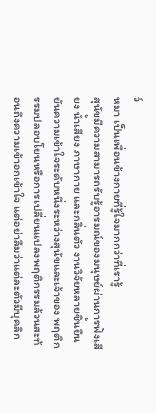ว์
หมา เป็นเพื่อนข้างกายที่รู้ใจมากกว่าที่เรารู้
สุนัขมีความสามารถรับรู้อารมณ์ของมนุษย์ผ่านการฟังเสียง น้ำเสียง ภาษากาย และกลิ่นตัว งานวิจัยหลายชิ้นยืนยันความเข้าใจระดับหนึ่งระหว่างสุนัขและเจ้าของ พฤติกรรมปลอบโยนหรือการเปลี่ยนแปลงพฤติกรรมล้วนสะท้อนถึงความเข้าอกเข้าใจ แต่อย่าลืมว่าแต่ละตัวมีบุคลิก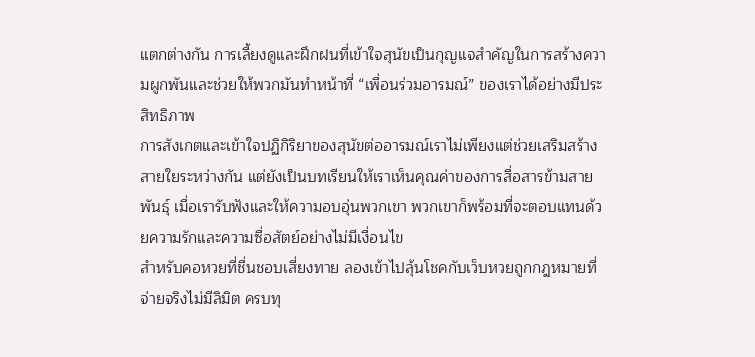แตกต่างกัน การเลี้ยงดูและฝึกฝนที่เข้าใจสุนัขเป็นกุญแจสำคัญในการสร้างความผูกพันและช่วยให้พวกมันทำหน้าที่ “เพื่อนร่วมอารมณ์” ของเราได้อย่างมีประสิทธิภาพ
การสังเกตและเข้าใจปฏิกิริยาของสุนัขต่ออารมณ์เราไม่เพียงแต่ช่วยเสริมสร้างสายใยระหว่างกัน แต่ยังเป็นบทเรียนให้เราเห็นคุณค่าของการสื่อสารข้ามสายพันธุ์ เมื่อเรารับฟังและให้ความอบอุ่นพวกเขา พวกเขาก็พร้อมที่จะตอบแทนด้วยความรักและความซื่อสัตย์อย่างไม่มีเงื่อนไข
สำหรับคอหวยที่ชื่นชอบเสี่ยงทาย ลองเข้าไปลุ้นโชคกับเว็บหวยถูกกฎหมายที่จ่ายจริงไม่มีลิมิต ครบทุ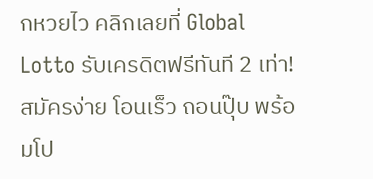กหวยไว คลิกเลยที่ Global Lotto รับเครดิตฟรีทันที 2 เท่า! สมัครง่าย โอนเร็ว ถอนปุ๊บ พร้อมโป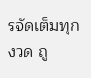รจัดเต็มทุกงวด ถู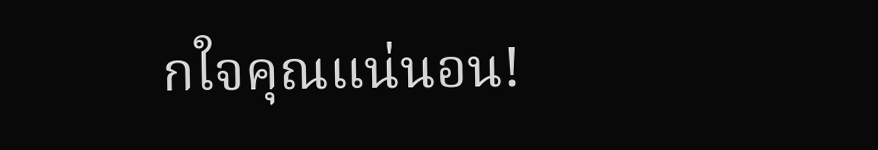กใจคุณแน่นอน!